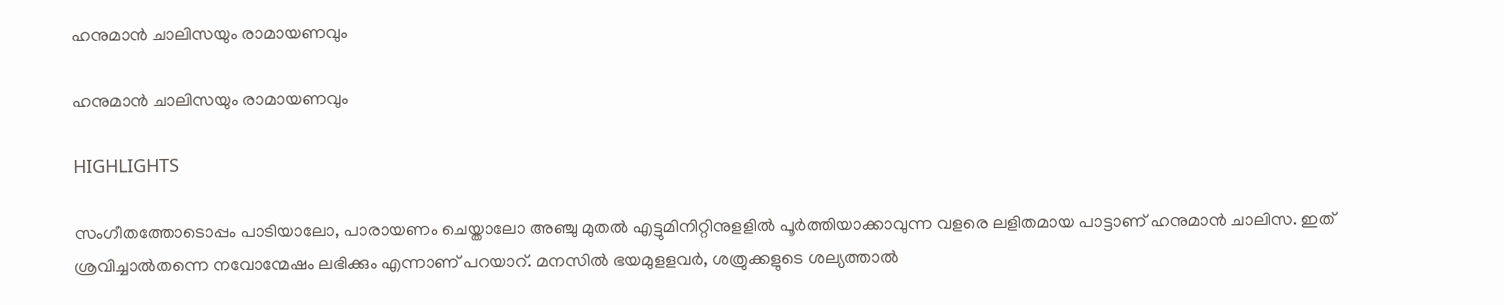ഹനുമാന്‍ ചാലിസയും രാമായണവും

ഹനുമാന്‍ ചാലിസയും രാമായണവും

HIGHLIGHTS

സംഗീതത്തോടൊപ്പം പാടിയാലോ, പാരായണം ചെയ്താലോ അഞ്ചു മുതല്‍ എട്ടുമിനിറ്റിനുളളില്‍ പൂര്‍ത്തിയാക്കാവുന്ന വളരെ ലളിതമായ പാട്ടാണ് ഹനുമാന്‍ ചാലിസ. ഇത് ശ്രവിച്ചാല്‍തന്നെ നവോന്മേഷം ലഭിക്കും എന്നാണ് പറയാറ്. മനസില്‍ ഭയമുളളവര്‍, ശത്രുക്കളുടെ ശല്യത്താല്‍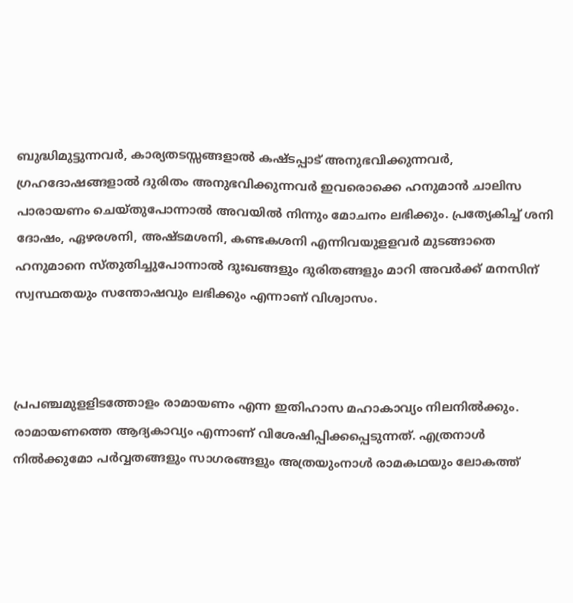ബുദ്ധിമുട്ടുന്നവര്‍, കാര്യതടസ്സങ്ങളാല്‍ കഷ്ടപ്പാട് അനുഭവിക്കുന്നവര്‍, ഗ്രഹദോഷങ്ങളാല്‍ ദുരിതം അനുഭവിക്കുന്നവര്‍ ഇവരൊക്കെ ഹനുമാന്‍ ചാലിസ പാരായണം ചെയ്തുപോന്നാല്‍ അവയില്‍ നിന്നും മോചനം ലഭിക്കും. പ്രത്യേകിച്ച് ശനി ദോഷം, ഏഴരശനി, അഷ്ടമശനി, കണ്ടകശനി എന്നിവയുളളവര്‍ മുടങ്ങാതെ ഹനുമാനെ സ്തുതിച്ചുപോന്നാല്‍ ദുഃഖങ്ങളും ദുരിതങ്ങളും മാറി അവര്‍ക്ക് മനസിന് സ്വസ്ഥതയും സന്തോഷവും ലഭിക്കും എന്നാണ് വിശ്വാസം.



പ്രപഞ്ചമുളളിടത്തോളം രാമായണം എന്ന ഇതിഹാസ മഹാകാവ്യം നിലനില്‍ക്കും. രാമായണത്തെ ആദ്യകാവ്യം എന്നാണ് വിശേഷിപ്പിക്കപ്പെടുന്നത്. എത്രനാള്‍ നില്‍ക്കുമോ പര്‍വ്വതങ്ങളും സാഗരങ്ങളും അത്രയുംനാള്‍ രാമകഥയും ലോകത്ത്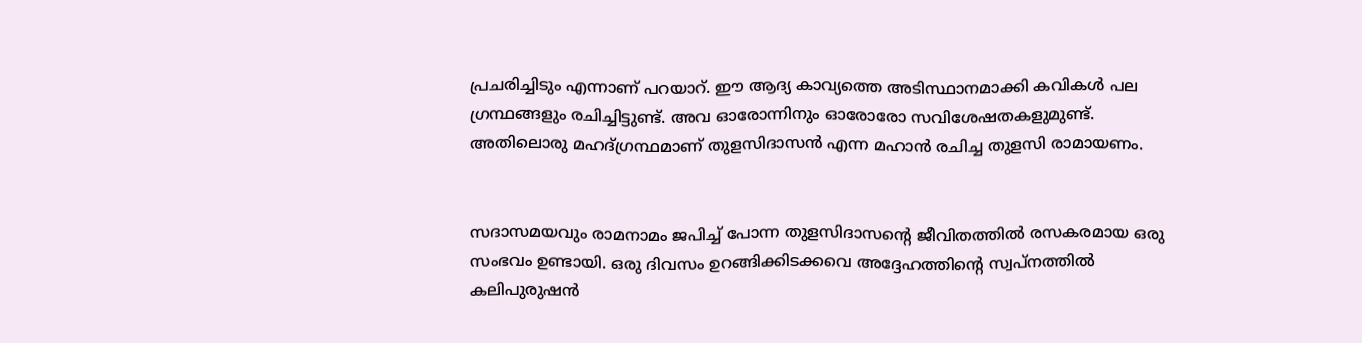പ്രചരിച്ചിടും എന്നാണ് പറയാറ്. ഈ ആദ്യ കാവ്യത്തെ അടിസ്ഥാനമാക്കി കവികള്‍ പല ഗ്രന്ഥങ്ങളും രചിച്ചിട്ടുണ്ട്. അവ ഓരോന്നിനും ഓരോരോ സവിശേഷതകളുമുണ്ട്. അതിലൊരു മഹദ്ഗ്രന്ഥമാണ് തുളസിദാസന്‍ എന്ന മഹാന്‍ രചിച്ച തുളസി രാമായണം.


സദാസമയവും രാമനാമം ജപിച്ച് പോന്ന തുളസിദാസന്‍റെ ജീവിതത്തില്‍ രസകരമായ ഒരു സംഭവം ഉണ്ടായി. ഒരു ദിവസം ഉറങ്ങിക്കിടക്കവെ അദ്ദേഹത്തിന്‍റെ സ്വപ്നത്തില്‍ കലിപുരുഷന്‍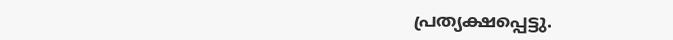പ്രത്യക്ഷപ്പെട്ടു.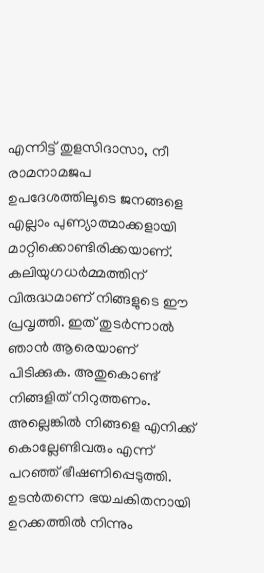എന്നിട്ട് തുളസിദാസാ, നീ രാമനാമജപ ഉപദേശത്തിലൂടെ ജനങ്ങളെ എല്ലാം പുണ്യാത്മാക്കളായി മാറ്റിക്കൊണ്ടിരിക്കയാണ്.  കലിയുഗധര്‍മ്മത്തിന് വിരുദ്ധമാണ് നിങ്ങളുടെ ഈ പ്രവൃത്തി. ഇത് തുടര്‍ന്നാല്‍ ഞാന്‍ ആരെയാണ് പിടിക്കുക. അതുകൊണ്ട് നിങ്ങളിത് നിറുത്തണം. അല്ലെങ്കില്‍ നിങ്ങളെ എനിക്ക് കൊല്ലേണ്ടിവരും എന്ന് പറഞ്ഞ് ഭീഷണിപ്പെടുത്തി. ഉടന്‍തന്നെ ഭയചകിതനായി ഉറക്കത്തില്‍ നിന്നും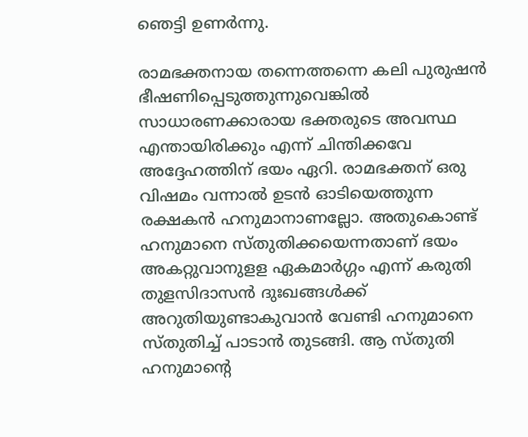ഞെട്ടി ഉണര്‍ന്നു.

രാമഭക്തനായ തന്നെത്തന്നെ കലി പുരുഷന്‍ ഭീഷണിപ്പെടുത്തുന്നുവെങ്കില്‍ സാധാരണക്കാരായ ഭക്തരുടെ അവസ്ഥ എന്തായിരിക്കും എന്ന് ചിന്തിക്കവേ അദ്ദേഹത്തിന് ഭയം ഏറി. രാമഭക്തന് ഒരു വിഷമം വന്നാല്‍ ഉടന്‍ ഓടിയെത്തുന്ന രക്ഷകന്‍ ഹനുമാനാണല്ലോ. അതുകൊണ്ട് ഹനുമാനെ സ്തുതിക്കയെന്നതാണ് ഭയം അകറ്റുവാനുളള ഏകമാര്‍ഗ്ഗം എന്ന് കരുതി തുളസിദാസന്‍ ദുഃഖങ്ങള്‍ക്ക് അറുതിയുണ്ടാകുവാന്‍ വേണ്ടി ഹനുമാനെ സ്തുതിച്ച് പാടാന്‍ തുടങ്ങി. ആ സ്തുതി ഹനുമാന്‍റെ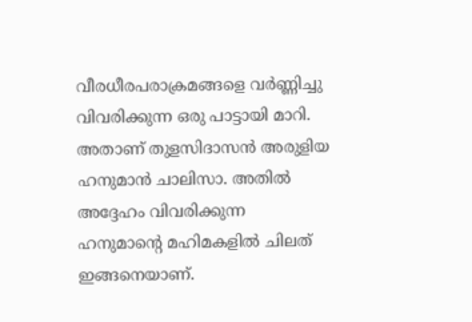വീരധീരപരാക്രമങ്ങളെ വര്‍ണ്ണിച്ചു വിവരിക്കുന്ന ഒരു പാട്ടായി മാറി. അതാണ് തുളസിദാസന്‍ അരുളിയ ഹനുമാന്‍ ചാലിസാ. അതില്‍ അദ്ദേഹം വിവരിക്കുന്ന
ഹനുമാന്‍റെ മഹിമകളില്‍ ചിലത് ഇങ്ങനെയാണ്.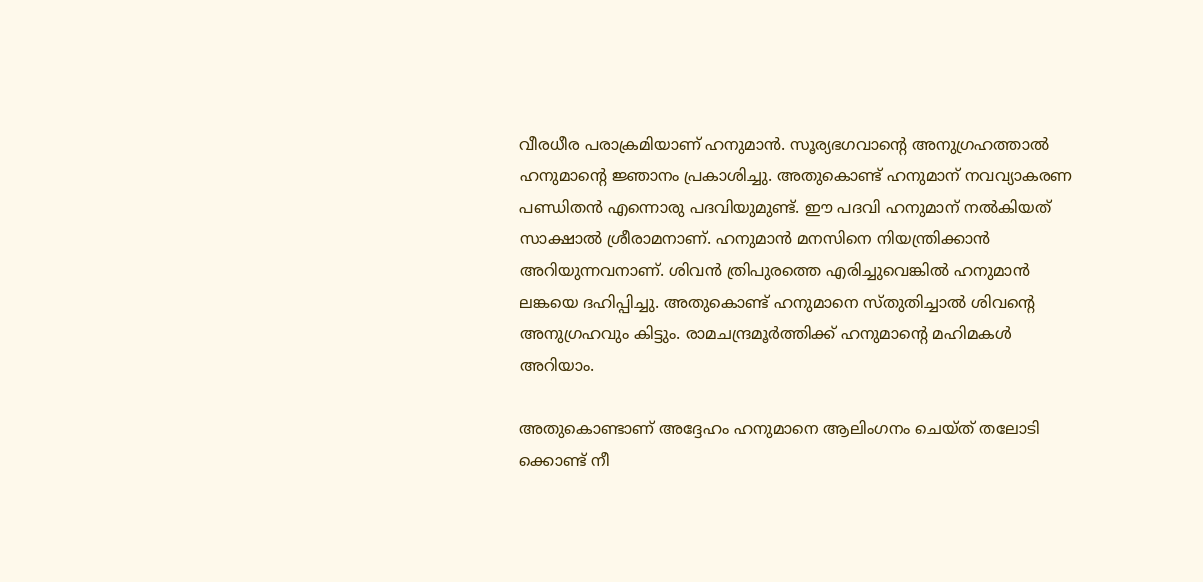വീരധീര പരാക്രമിയാണ് ഹനുമാന്‍. സൂര്യഭഗവാന്‍റെ അനുഗ്രഹത്താല്‍ ഹനുമാന്‍റെ ജ്ഞാനം പ്രകാശിച്ചു. അതുകൊണ്ട് ഹനുമാന് നവവ്യാകരണ പണ്ഡിതന്‍ എന്നൊരു പദവിയുമുണ്ട്. ഈ പദവി ഹനുമാന് നല്‍കിയത് സാക്ഷാല്‍ ശ്രീരാമനാണ്. ഹനുമാന്‍ മനസിനെ നിയന്ത്രിക്കാന്‍ അറിയുന്നവനാണ്. ശിവന്‍ ത്രിപുരത്തെ എരിച്ചുവെങ്കില്‍ ഹനുമാന്‍ ലങ്കയെ ദഹിപ്പിച്ചു. അതുകൊണ്ട് ഹനുമാനെ സ്തുതിച്ചാല്‍ ശിവന്‍റെ അനുഗ്രഹവും കിട്ടും. രാമചന്ദ്രമൂര്‍ത്തിക്ക് ഹനുമാന്‍റെ മഹിമകള്‍ അറിയാം.

അതുകൊണ്ടാണ് അദ്ദേഹം ഹനുമാനെ ആലിംഗനം ചെയ്ത് തലോടി ക്കൊണ്ട് നീ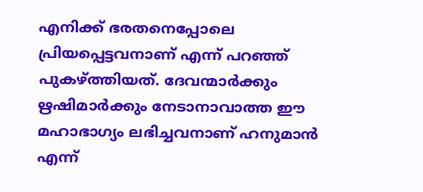എനിക്ക് ഭരതനെപ്പോലെ പ്രിയപ്പെട്ടവനാണ് എന്ന് പറഞ്ഞ് പുകഴ്ത്തിയത്. ദേവന്മാര്‍ക്കും ഋഷിമാര്‍ക്കും നേടാനാവാത്ത ഈ മഹാഭാഗ്യം ലഭിച്ചവനാണ് ഹനുമാന്‍ എന്ന്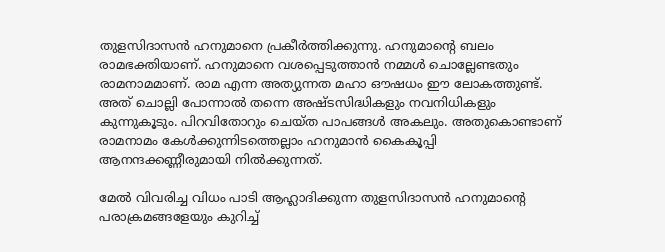തുളസിദാസന്‍ ഹനുമാനെ പ്രകീര്‍ത്തിക്കുന്നു. ഹനുമാന്‍റെ ബലം രാമഭക്തിയാണ്. ഹനുമാനെ വശപ്പെടുത്താന്‍ നമ്മള്‍ ചൊല്ലേണ്ടതും രാമനാമമാണ്. രാമ എന്ന അത്യുന്നത മഹാ ഔഷധം ഈ ലോകത്തുണ്ട്. അത് ചൊല്ലി പോന്നാല്‍ തന്നെ അഷ്ടസിദ്ധികളും നവനിധികളും കുന്നുകൂടും. പിറവിതോറും ചെയ്ത പാപങ്ങള്‍ അകലും. അതുകൊണ്ടാണ് രാമനാമം കേള്‍ക്കുന്നിടത്തെല്ലാം ഹനുമാന്‍ കൈകൂപ്പി ആനന്ദക്കണ്ണീരുമായി നില്‍ക്കുന്നത്.

മേല്‍ വിവരിച്ച വിധം പാടി ആഹ്ലാദിക്കുന്ന തുളസിദാസന്‍ ഹനുമാന്‍റെ പരാക്രമങ്ങളേയും കുറിച്ച്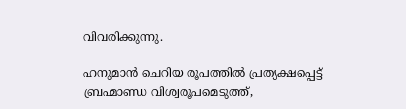വിവരിക്കുന്നു.

ഹനുമാന്‍ ചെറിയ രൂപത്തില്‍ പ്രത്യക്ഷപ്പെട്ട് ബ്രഹ്മാണ്ഡ വിശ്വരൂപമെടുത്ത്,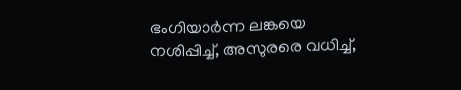ഭംഗിയാര്‍ന്ന ലങ്കയെ നശിപ്പിച്ച്, അസുരരെ വധിച്ച്,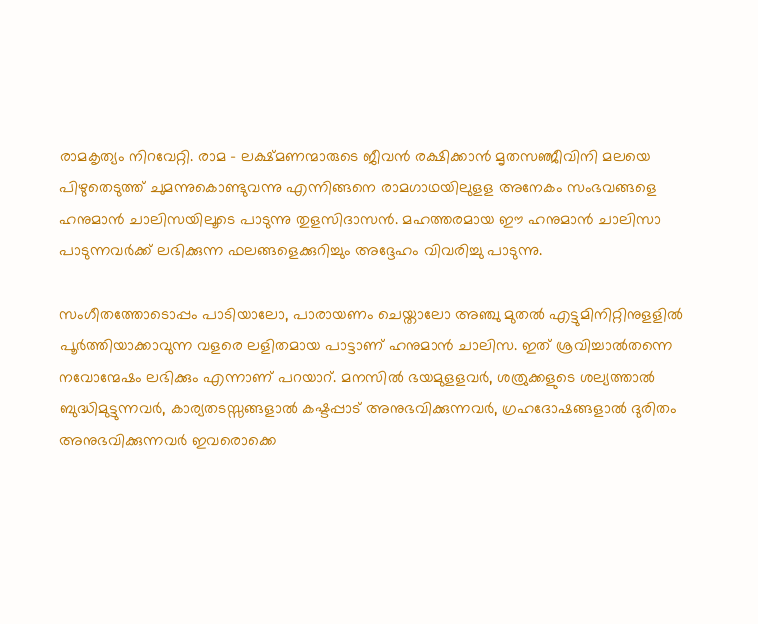രാമകൃത്യം നിറവേറ്റി. രാമ - ലക്ഷ്മണന്മാരുടെ ജീവന്‍ രക്ഷിക്കാന്‍ മൃതസഞ്ജീവിനി മലയെ പിഴുതെടുത്ത് ചുമന്നുകൊണ്ടുവന്നു എന്നിങ്ങനെ രാമഗാഥയിലുളള അനേകം സംഭവങ്ങളെ ഹനുമാന്‍ ചാലിസയിലൂടെ പാടുന്നു തുളസിദാസന്‍. മഹത്തരമായ ഈ ഹനുമാന്‍ ചാലിസാ പാടുന്നവര്‍ക്ക് ലഭിക്കുന്ന ഫലങ്ങളെക്കുറിച്ചും അദ്ദേഹം വിവരിച്ചു പാടുന്നു.

സംഗീതത്തോടൊപ്പം പാടിയാലോ, പാരായണം ചെയ്താലോ അഞ്ചു മുതല്‍ എട്ടുമിനിറ്റിനുളളില്‍ പൂര്‍ത്തിയാക്കാവുന്ന വളരെ ലളിതമായ പാട്ടാണ് ഹനുമാന്‍ ചാലിസ. ഇത് ശ്രവിച്ചാല്‍തന്നെ നവോന്മേഷം ലഭിക്കും എന്നാണ് പറയാറ്. മനസില്‍ ഭയമുളളവര്‍, ശത്രുക്കളുടെ ശല്യത്താല്‍ ബുദ്ധിമുട്ടുന്നവര്‍, കാര്യതടസ്സങ്ങളാല്‍ കഷ്ടപ്പാട് അനുഭവിക്കുന്നവര്‍, ഗ്രഹദോഷങ്ങളാല്‍ ദുരിതം അനുഭവിക്കുന്നവര്‍ ഇവരൊക്കെ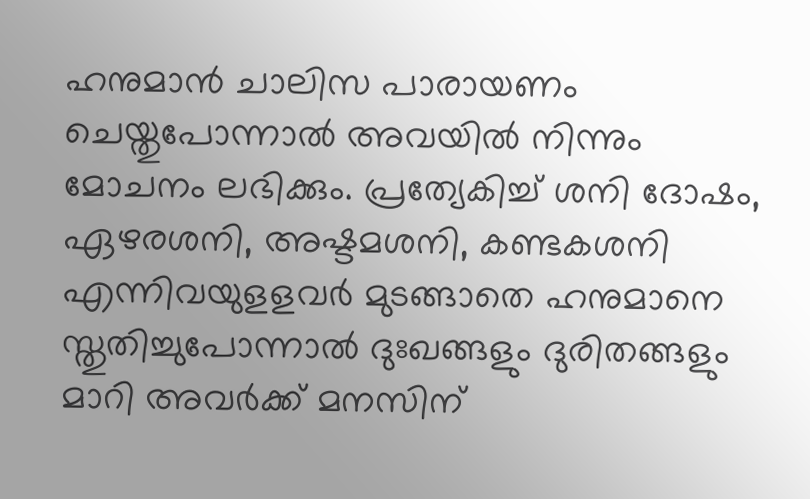ഹനുമാന്‍ ചാലിസ പാരായണം ചെയ്തുപോന്നാല്‍ അവയില്‍ നിന്നും മോചനം ലഭിക്കും. പ്രത്യേകിച്ച് ശനി ദോഷം, ഏഴരശനി, അഷ്ടമശനി, കണ്ടകശനി എന്നിവയുളളവര്‍ മുടങ്ങാതെ ഹനുമാനെ സ്തുതിച്ചുപോന്നാല്‍ ദുഃഖങ്ങളും ദുരിതങ്ങളും മാറി അവര്‍ക്ക് മനസിന്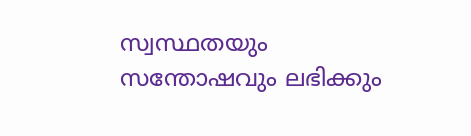സ്വസ്ഥതയും സന്തോഷവും ലഭിക്കും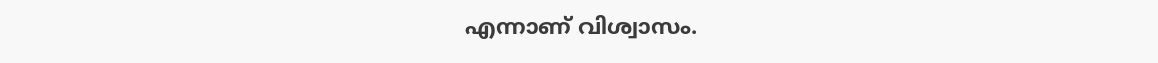എന്നാണ് വിശ്വാസം.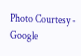Photo Courtesy - Google